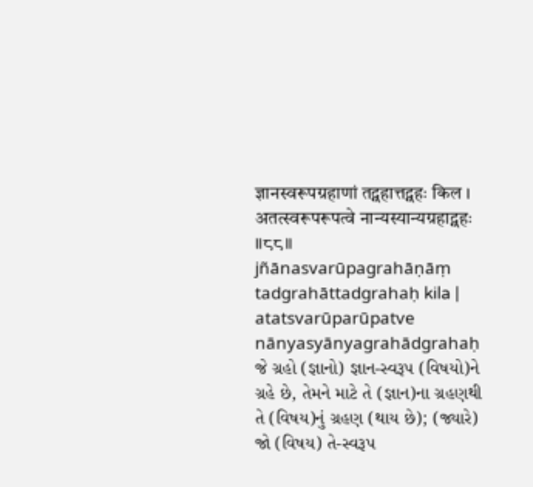ज्ञानस्वरूपग्रहाणां तद्ग्रहात्तद्ग्रहः किल ।
अतत्स्वरूपरूपत्वे नान्यस्यान्यग्रहाद्ग्रहः ॥८८॥
jñānasvarūpagrahāṇāṃ tadgrahāttadgrahaḥ kila |
atatsvarūparūpatve nānyasyānyagrahādgrahaḥ
જે ગ્રહો (જ્ઞાનો) જ્ઞાન-સ્વરૂપ (વિષયો)ને ગ્રહે છે, તેમને માટે તે (જ્ઞાન)ના ગ્રહણથી તે (વિષય)નું ગ્રહણ (થાય છે); (જ્યારે) જો (વિષય) તે-સ્વરૂપ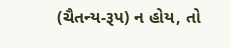(ચૈતન્ય-રૂપ) ન હોય, તો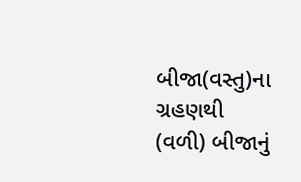બીજા(વસ્તુ)ના ગ્રહણથી (વળી) બીજાનું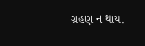ગ્રહણ ન થાય.